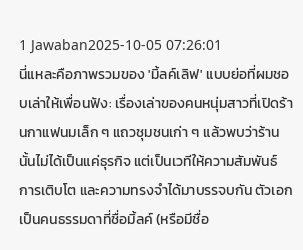1 Jawaban2025-10-05 07:26:01
นี่แหละคือภาพรวมของ 'มิ้ลค์เลิฟ' แบบย่อที่ผมชอบเล่าให้เพื่อนฟัง: เรื่องเล่าของคนหนุ่มสาวที่เปิดร้านกาแฟนมเล็ก ๆ แถวชุมชนเก่า ๆ แล้วพบว่าร้านนั้นไม่ได้เป็นแค่ธุรกิจ แต่เป็นเวทีให้ความสัมพันธ์ การเติบโต และความทรงจำได้มาบรรจบกัน ตัวเอกเป็นคนธรรมดาที่ชื่อมิ้ลค์ (หรือมีชื่อ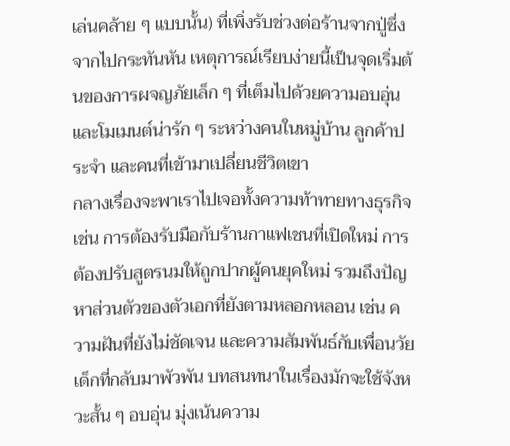เล่นคล้าย ๆ แบบนั้น) ที่เพิ่งรับช่วงต่อร้านจากปู่ซึ่งจากไปกระทันหัน เหตุการณ์เรียบง่ายนี้เป็นจุดเริ่มต้นของการผจญภัยเล็ก ๆ ที่เต็มไปด้วยความอบอุ่นและโมเมนต์น่ารัก ๆ ระหว่างคนในหมู่บ้าน ลูกค้าประจำ และคนที่เข้ามาเปลี่ยนชีวิตเขา
กลางเรื่องจะพาเราไปเจอทั้งความท้าทายทางธุรกิจ เช่น การต้องรับมือกับร้านกาแฟเชนที่เปิดใหม่ การต้องปรับสูตรนมให้ถูกปากผู้คนยุคใหม่ รวมถึงปัญหาส่วนตัวของตัวเอกที่ยังตามหลอกหลอน เช่น ความฝันที่ยังไม่ชัดเจน และความสัมพันธ์กับเพื่อนวัยเด็กที่กลับมาพัวพัน บทสนทนาในเรื่องมักจะใช้จังหวะสั้น ๆ อบอุ่น มุ่งเน้นความ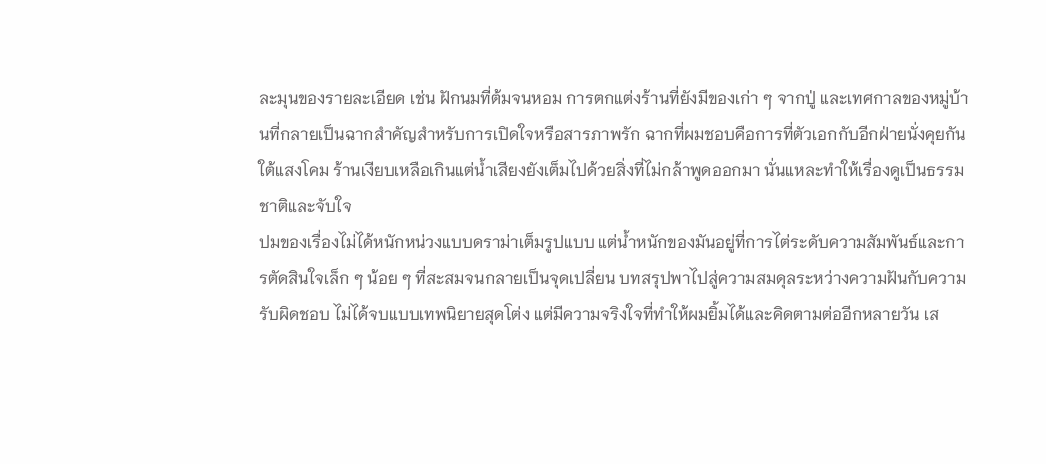ละมุนของรายละเอียด เช่น ฝักนมที่ต้มจนหอม การตกแต่งร้านที่ยังมีของเก่า ๆ จากปู่ และเทศกาลของหมู่บ้านที่กลายเป็นฉากสำคัญสำหรับการเปิดใจหรือสารภาพรัก ฉากที่ผมชอบคือการที่ตัวเอกกับอีกฝ่ายนั่งคุยกันใต้แสงโคม ร้านเงียบเหลือเกินแต่น้ำเสียงยังเต็มไปด้วยสิ่งที่ไม่กล้าพูดออกมา นั่นแหละทำให้เรื่องดูเป็นธรรมชาติและจับใจ
ปมของเรื่องไม่ได้หนักหน่วงแบบดราม่าเต็มรูปแบบ แต่น้ำหนักของมันอยู่ที่การไต่ระดับความสัมพันธ์และการตัดสินใจเล็ก ๆ น้อย ๆ ที่สะสมจนกลายเป็นจุดเปลี่ยน บทสรุปพาไปสู่ความสมดุลระหว่างความฝันกับความรับผิดชอบ ไม่ได้จบแบบเทพนิยายสุดโต่ง แต่มีความจริงใจที่ทำให้ผมยิ้มได้และคิดตามต่ออีกหลายวัน เส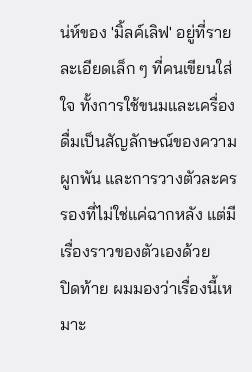น่ห์ของ 'มิ้ลค์เลิฟ' อยู่ที่รายละเอียดเล็ก ๆ ที่คนเขียนใส่ใจ ทั้งการใช้ขนมและเครื่องดื่มเป็นสัญลักษณ์ของความผูกพัน และการวางตัวละครรองที่ไม่ใช่แค่ฉากหลัง แต่มีเรื่องราวของตัวเองด้วย
ปิดท้าย ผมมองว่าเรื่องนี้เหมาะ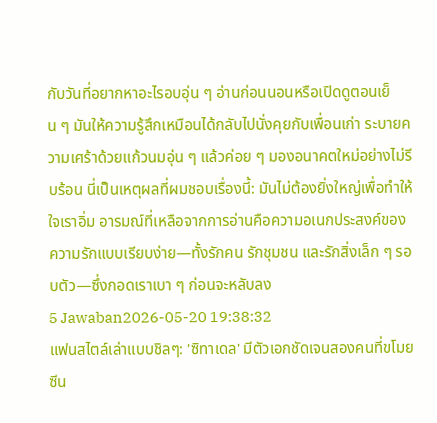กับวันที่อยากหาอะไรอบอุ่น ๆ อ่านก่อนนอนหรือเปิดดูตอนเย็น ๆ มันให้ความรู้สึกเหมือนได้กลับไปนั่งคุยกับเพื่อนเก่า ระบายความเศร้าด้วยแก้วนมอุ่น ๆ แล้วค่อย ๆ มองอนาคตใหม่อย่างไม่รีบร้อน นี่เป็นเหตุผลที่ผมชอบเรื่องนี้: มันไม่ต้องยิ่งใหญ่เพื่อทำให้ใจเราอิ่ม อารมณ์ที่เหลือจากการอ่านคือความอเนกประสงค์ของความรักแบบเรียบง่าย—ทั้งรักคน รักชุมชน และรักสิ่งเล็ก ๆ รอบตัว—ซึ่งกอดเราเบา ๆ ก่อนจะหลับลง
5 Jawaban2026-05-20 19:38:32
แฟนสไตล์เล่าแบบชิลๆ: 'ซิทาเดล' มีตัวเอกชัดเจนสองคนที่ขโมยซีน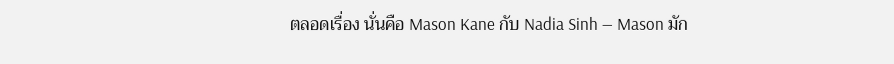ตลอดเรื่อง นั่นคือ Mason Kane กับ Nadia Sinh — Mason มัก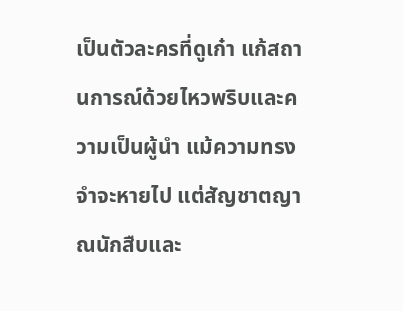เป็นตัวละครที่ดูเก๋า แก้สถานการณ์ด้วยไหวพริบและความเป็นผู้นำ แม้ความทรงจำจะหายไป แต่สัญชาตญาณนักสืบและ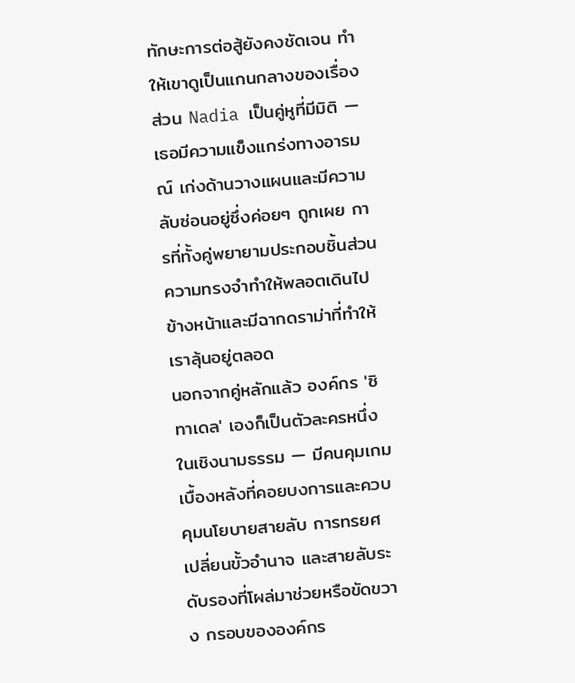ทักษะการต่อสู้ยังคงชัดเจน ทำให้เขาดูเป็นแกนกลางของเรื่อง ส่วน Nadia เป็นคู่หูที่มีมิติ — เธอมีความแข็งแกร่งทางอารมณ์ เก่งด้านวางแผนและมีความลับซ่อนอยู่ซึ่งค่อยๆ ถูกเผย การที่ทั้งคู่พยายามประกอบชิ้นส่วนความทรงจำทำให้พลอตเดินไปข้างหน้าและมีฉากดราม่าที่ทำให้เราลุ้นอยู่ตลอด
นอกจากคู่หลักแล้ว องค์กร 'ซิทาเดล' เองก็เป็นตัวละครหนึ่งในเชิงนามธรรม — มีคนคุมเกมเบื้องหลังที่คอยบงการและควบคุมนโยบายสายลับ การทรยศ เปลี่ยนขั้วอำนาจ และสายลับระดับรองที่โผล่มาช่วยหรือขัดขวาง กรอบขององค์กร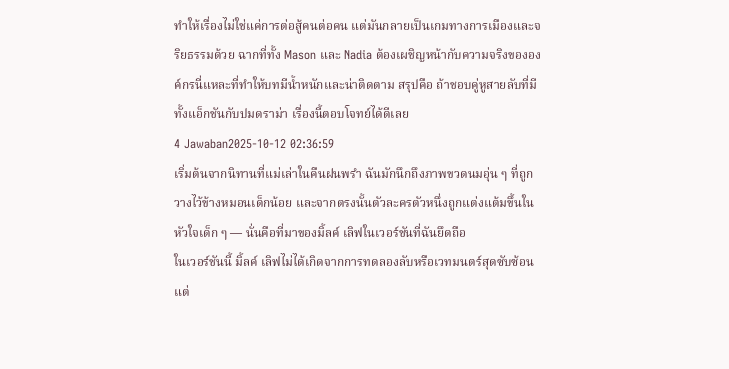ทำให้เรื่องไม่ใช่แค่การต่อสู้คนต่อคน แต่มันกลายเป็นเกมทางการเมืองและจริยธรรมด้วย ฉากที่ทั้ง Mason และ Nadia ต้องเผชิญหน้ากับความจริงขององค์กรนี่แหละที่ทำให้บทมีน้ำหนักและน่าติดตาม สรุปคือ ถ้าชอบคู่หูสายลับที่มีทั้งแอ็กชันกับปมดราม่า เรื่องนี้ตอบโจทย์ได้ดีเลย
4 Jawaban2025-10-12 02:36:59
เริ่มต้นจากนิทานที่แม่เล่าในคืนฝนพรำ ฉันมักนึกถึงภาพขวดนมอุ่น ๆ ที่ถูกวางไว้ข้างหมอนเด็กน้อย และจากตรงนั้นตัวละครตัวหนึ่งถูกแต่งแต้มขึ้นในหัวใจเด็ก ๆ — นั่นคือที่มาของมิ้ลค์ เลิฟในเวอร์ชันที่ฉันยึดถือ
ในเวอร์ชันนี้ มิ้ลค์ เลิฟไม่ได้เกิดจากการทดลองลับหรือเวทมนตร์สุดซับซ้อน แต่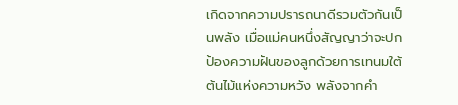เกิดจากความปรารถนาดีรวมตัวกันเป็นพลัง เมื่อแม่คนหนึ่งสัญญาว่าจะปกป้องความฝันของลูกด้วยการเทนมใต้ต้นไม้แห่งความหวัง พลังจากคำ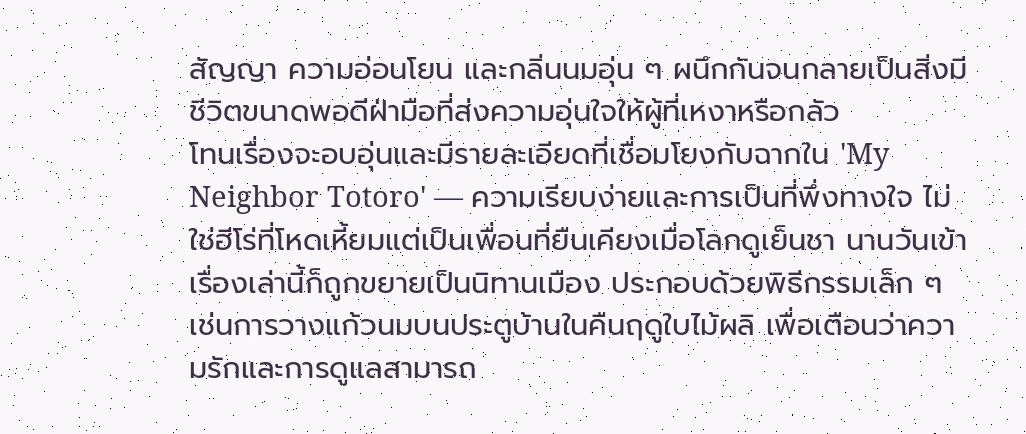สัญญา ความอ่อนโยน และกลิ่นนมอุ่น ๆ ผนึกกันจนกลายเป็นสิ่งมีชีวิตขนาดพอดีฝ่ามือที่ส่งความอุ่นใจให้ผู้ที่เหงาหรือกลัว
โทนเรื่องจะอบอุ่นและมีรายละเอียดที่เชื่อมโยงกับฉากใน 'My Neighbor Totoro' — ความเรียบง่ายและการเป็นที่พึ่งทางใจ ไม่ใช่ฮีโร่ที่โหดเหี้ยมแต่เป็นเพื่อนที่ยืนเคียงเมื่อโลกดูเย็นชา นานวันเข้าเรื่องเล่านี้ก็ถูกขยายเป็นนิทานเมือง ประกอบด้วยพิธีกรรมเล็ก ๆ เช่นการวางแก้วนมบนประตูบ้านในคืนฤดูใบไม้ผลิ เพื่อเตือนว่าความรักและการดูแลสามารถ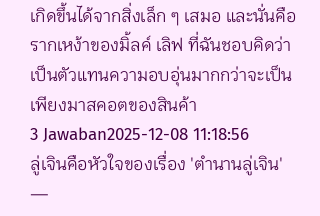เกิดขึ้นได้จากสิ่งเล็ก ๆ เสมอ และนั่นคือรากเหง้าของมิ้ลค์ เลิฟ ที่ฉันชอบคิดว่าเป็นตัวแทนความอบอุ่นมากกว่าจะเป็นเพียงมาสคอตของสินค้า
3 Jawaban2025-12-08 11:18:56
ลู่เจินคือหัวใจของเรื่อง 'ตำนานลู่เจิน' —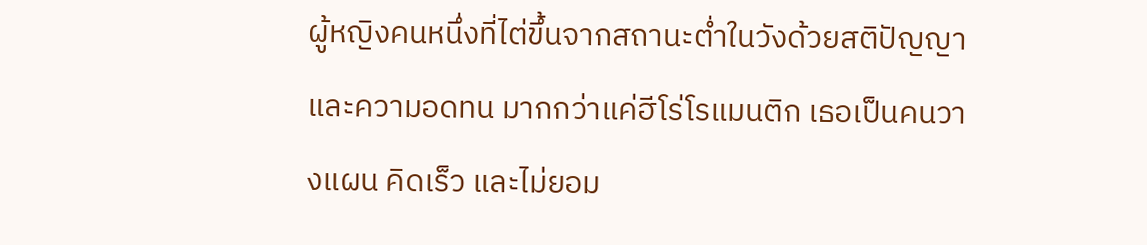ผู้หญิงคนหนึ่งที่ไต่ขึ้นจากสถานะต่ำในวังด้วยสติปัญญาและความอดทน มากกว่าแค่ฮีโร่โรแมนติก เธอเป็นคนวางแผน คิดเร็ว และไม่ยอม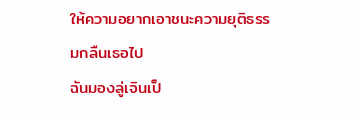ให้ความอยากเอาชนะความยุติธรรมกลืนเธอไป
ฉันมองลู่เจินเป็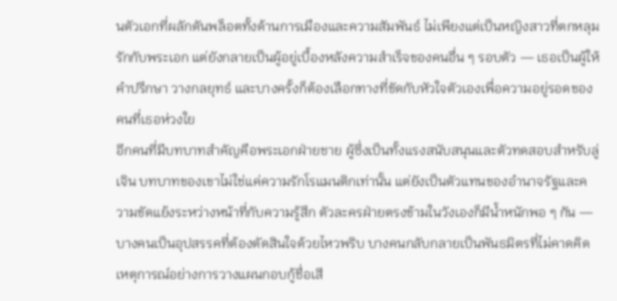นตัวเอกที่ผลักดันพล็อตทั้งด้านการเมืองและความสัมพันธ์ ไม่เพียงแต่เป็นหญิงสาวที่ตกหลุมรักกับพระเอก แต่ยังกลายเป็นผู้อยู่เบื้องหลังความสำเร็จของคนอื่น ๆ รอบตัว — เธอเป็นผู้ให้คำปรึกษา วางกลยุทธ์ และบางครั้งก็ต้องเลือกทางที่ขัดกับหัวใจตัวเองเพื่อความอยู่รอดของคนที่เธอห่วงใย
อีกคนที่มีบทบาทสำคัญคือพระเอกฝ่ายชาย ผู้ซึ่งเป็นทั้งแรงสนับสนุนและตัวทดสอบสำหรับลู่เจิน บทบาทของเขาไม่ใช่แค่ความรักโรแมนติกเท่านั้น แต่ยังเป็นตัวแทนของอำนาจรัฐและความขัดแย้งระหว่างหน้าที่กับความรู้สึก ตัวละครฝ่ายตรงข้ามในวังเองก็มีน้ำหนักพอ ๆ กัน — บางคนเป็นอุปสรรคที่ต้องตัดสินใจด้วยไหวพริบ บางคนกลับกลายเป็นพันธมิตรที่ไม่คาดคิด เหตุการณ์อย่างการวางแผนกอบกู้ชื่อเสี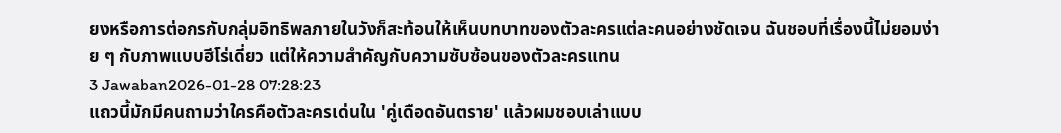ยงหรือการต่อกรกับกลุ่มอิทธิพลภายในวังก็สะท้อนให้เห็นบทบาทของตัวละครแต่ละคนอย่างชัดเจน ฉันชอบที่เรื่องนี้ไม่ยอมง่าย ๆ กับภาพแบบฮีโร่เดี่ยว แต่ให้ความสำคัญกับความซับซ้อนของตัวละครแทน
3 Jawaban2026-01-28 07:28:23
แถวนี้มักมีคนถามว่าใครคือตัวละครเด่นใน 'คู่เดือดอันตราย' แล้วผมชอบเล่าแบบ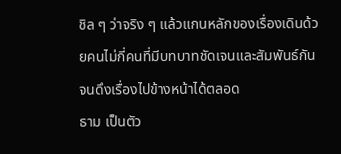ชิล ๆ ว่าจริง ๆ แล้วแกนหลักของเรื่องเดินด้วยคนไม่กี่คนที่มีบทบาทชัดเจนและสัมพันธ์กันจนดึงเรื่องไปข้างหน้าได้ตลอด
ธาม เป็นตัว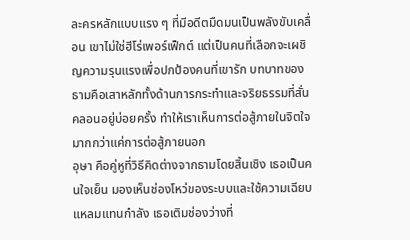ละครหลักแบบแรง ๆ ที่มีอดีตมืดมนเป็นพลังขับเคลื่อน เขาไม่ใช่ฮีโร่เพอร์เฟ็กต์ แต่เป็นคนที่เลือกจะเผชิญความรุนแรงเพื่อปกป้องคนที่เขารัก บทบาทของธามคือเสาหลักทั้งด้านการกระทำและจริยธรรมที่สั่นคลอนอยู่บ่อยครั้ง ทำให้เราเห็นการต่อสู้ภายในจิตใจมากกว่าแค่การต่อสู้ภายนอก
อุษา คือคู่หูที่วิธีคิดต่างจากธามโดยสิ้นเชิง เธอเป็นคนใจเย็น มองเห็นช่องโหว่ของระบบและใช้ความเฉียบแหลมแทนกำลัง เธอเติมช่องว่างที่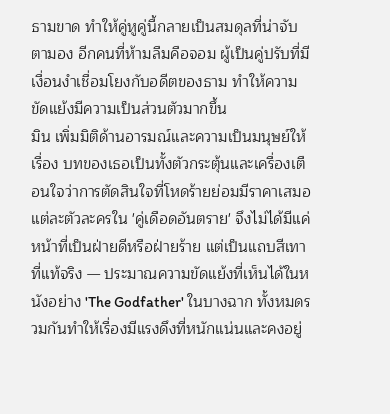ธามขาด ทำให้คู่หูคู่นี้กลายเป็นสมดุลที่น่าจับตามอง อีกคนที่ห้ามลืมคือจอม ผู้เป็นคู่ปรับที่มีเงื่อนงำเชื่อมโยงกับอดีตของธาม ทำให้ความขัดแย้งมีความเป็นส่วนตัวมากขึ้น
มิน เพิ่มมิติด้านอารมณ์และความเป็นมนุษย์ให้เรื่อง บทของเธอเป็นทั้งตัวกระตุ้นและเครื่องเตือนใจว่าการตัดสินใจที่โหดร้ายย่อมมีราคาเสมอ แต่ละตัวละครใน 'คู่เดือดอันตราย' จึงไม่ได้มีแค่หน้าที่เป็นฝ่ายดีหรือฝ่ายร้าย แต่เป็นแถบสีเทาที่แท้จริง — ประมาณความขัดแย้งที่เห็นได้ในหนังอย่าง 'The Godfather' ในบางฉาก ทั้งหมดรวมกันทำให้เรื่องมีแรงดึงที่หนักแน่นและคงอยู่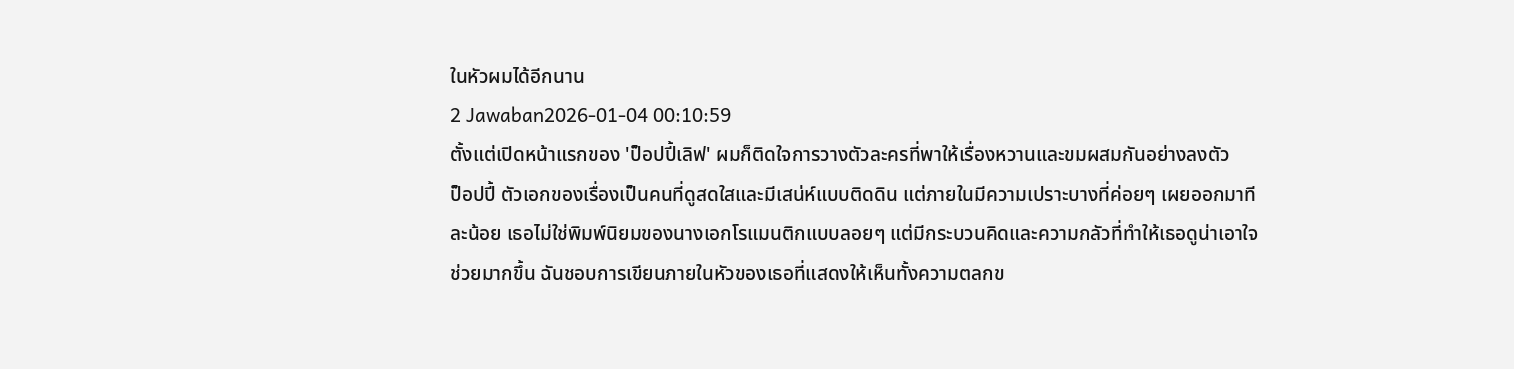ในหัวผมได้อีกนาน
2 Jawaban2026-01-04 00:10:59
ตั้งแต่เปิดหน้าแรกของ 'ป็อปปี้เลิฟ' ผมก็ติดใจการวางตัวละครที่พาให้เรื่องหวานและขมผสมกันอย่างลงตัว
ป็อปปี้ ตัวเอกของเรื่องเป็นคนที่ดูสดใสและมีเสน่ห์แบบติดดิน แต่ภายในมีความเปราะบางที่ค่อยๆ เผยออกมาทีละน้อย เธอไม่ใช่พิมพ์นิยมของนางเอกโรแมนติกแบบลอยๆ แต่มีกระบวนคิดและความกลัวที่ทำให้เธอดูน่าเอาใจช่วยมากขึ้น ฉันชอบการเขียนภายในหัวของเธอที่แสดงให้เห็นทั้งความตลกข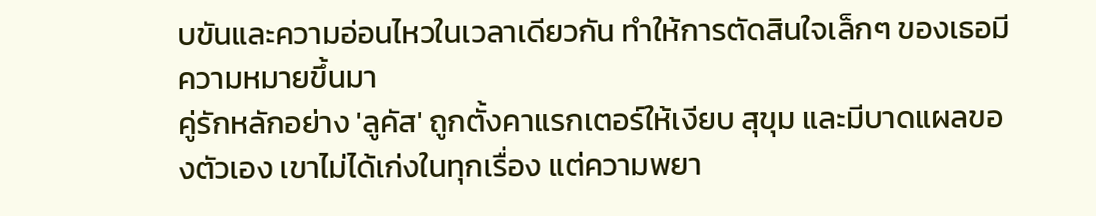บขันและความอ่อนไหวในเวลาเดียวกัน ทำให้การตัดสินใจเล็กๆ ของเธอมีความหมายขึ้นมา
คู่รักหลักอย่าง 'ลูคัส' ถูกตั้งคาแรกเตอร์ให้เงียบ สุขุม และมีบาดแผลของตัวเอง เขาไม่ได้เก่งในทุกเรื่อง แต่ความพยา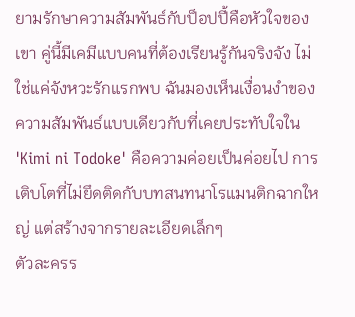ยามรักษาความสัมพันธ์กับป็อปปี้คือหัวใจของเขา คู่นี้มีเคมีแบบคนที่ต้องเรียนรู้กันจริงจัง ไม่ใช่แค่จังหวะรักแรกพบ ฉันมองเห็นเงื่อนงำของความสัมพันธ์แบบเดียวกับที่เคยประทับใจใน 'Kimi ni Todoke' คือความค่อยเป็นค่อยไป การเติบโตที่ไม่ยึดติดกับบทสนทนาโรแมนติกฉากใหญ่ แต่สร้างจากรายละเอียดเล็กๆ
ตัวละครร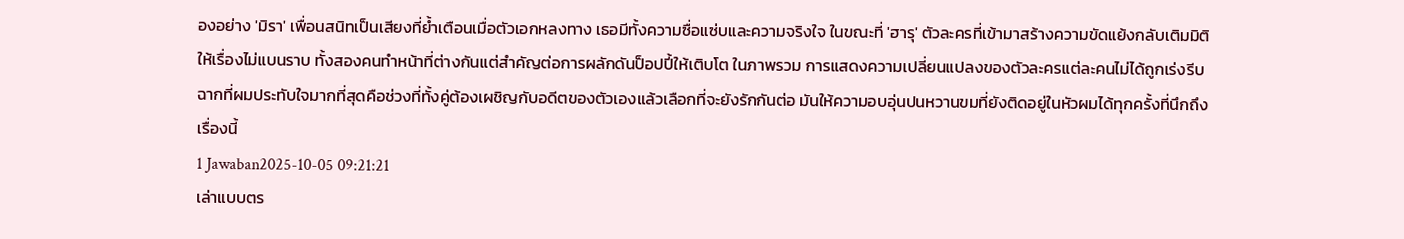องอย่าง 'มิรา' เพื่อนสนิทเป็นเสียงที่ย้ำเตือนเมื่อตัวเอกหลงทาง เธอมีทั้งความซื่อแซ่บและความจริงใจ ในขณะที่ 'ฮารุ' ตัวละครที่เข้ามาสร้างความขัดแย้งกลับเติมมิติให้เรื่องไม่แบนราบ ทั้งสองคนทำหน้าที่ต่างกันแต่สำคัญต่อการผลักดันป็อปปี้ให้เติบโต ในภาพรวม การแสดงความเปลี่ยนแปลงของตัวละครแต่ละคนไม่ได้ถูกเร่งรีบ ฉากที่ผมประทับใจมากที่สุดคือช่วงที่ทั้งคู่ต้องเผชิญกับอดีตของตัวเองแล้วเลือกที่จะยังรักกันต่อ มันให้ความอบอุ่นปนหวานขมที่ยังติดอยู่ในหัวผมได้ทุกครั้งที่นึกถึงเรื่องนี้
1 Jawaban2025-10-05 09:21:21
เล่าแบบตร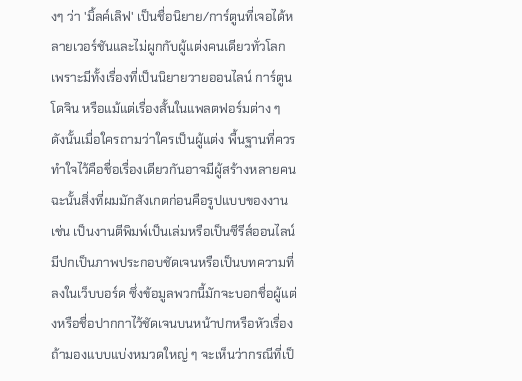งๆ ว่า 'มิ้ลค์เลิฟ' เป็นชื่อนิยาย/การ์ตูนที่เจอได้หลายเวอร์ชันและไม่ผูกกับผู้แต่งคนเดียวทั่วโลก เพราะมีทั้งเรื่องที่เป็นนิยายวายออนไลน์ การ์ตูนโดจิน หรือแม้แต่เรื่องสั้นในแพลตฟอร์มต่าง ๆ ดังนั้นเมื่อใครถามว่าใครเป็นผู้แต่ง พื้นฐานที่ควรทำใจไว้คือชื่อเรื่องเดียวกันอาจมีผู้สร้างหลายคน ฉะนั้นสิ่งที่ผมมักสังเกตก่อนคือรูปแบบของงาน เช่น เป็นงานตีพิมพ์เป็นเล่มหรือเป็นซีรีส์ออนไลน์ มีปกเป็นภาพประกอบชัดเจนหรือเป็นบทความที่ลงในเว็บบอร์ด ซึ่งข้อมูลพวกนี้มักจะบอกชื่อผู้แต่งหรือชื่อปากกาไว้ชัดเจนบนหน้าปกหรือหัวเรื่อง
ถ้ามองแบบแบ่งหมวดใหญ่ ๆ จะเห็นว่ากรณีที่เป็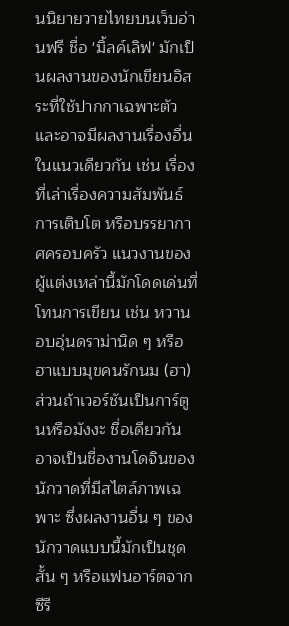นนิยายวายไทยบนเว็บอ่านฟรี ชื่อ 'มิ้ลค์เลิฟ' มักเป็นผลงานของนักเขียนอิสระที่ใช้ปากกาเฉพาะตัวและอาจมีผลงานเรื่องอื่นในแนวเดียวกัน เช่น เรื่องที่เล่าเรื่องความสัมพันธ์ การเติบโต หรือบรรยากาศครอบครัว แนวงานของผู้แต่งเหล่านี้มักโดดเด่นที่โทนการเขียน เช่น หวานอบอุ่นดราม่านิด ๆ หรือฮาแบบมุขคนรักนม (ฮา) ส่วนถ้าเวอร์ชันเป็นการ์ตูนหรือมังงะ ชื่อเดียวกันอาจเป็นชื่องานโดจินของนักวาดที่มีสไตล์ภาพเฉพาะ ซึ่งผลงานอื่น ๆ ของนักวาดแบบนี้มักเป็นชุดสั้น ๆ หรือแฟนอาร์ตจากซีรี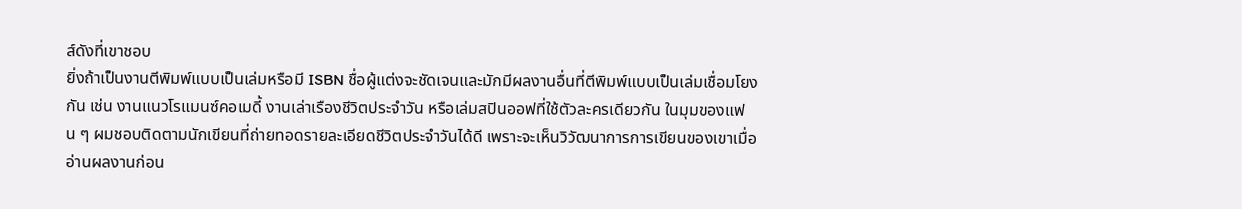ส์ดังที่เขาชอบ
ยิ่งถ้าเป็นงานตีพิมพ์แบบเป็นเล่มหรือมี ISBN ชื่อผู้แต่งจะชัดเจนและมักมีผลงานอื่นที่ตีพิมพ์แบบเป็นเล่มเชื่อมโยงกัน เช่น งานแนวโรแมนซ์คอเมดี้ งานเล่าเรืองชีวิตประจำวัน หรือเล่มสปินออฟที่ใช้ตัวละครเดียวกัน ในมุมของแฟน ๆ ผมชอบติดตามนักเขียนที่ถ่ายทอดรายละเอียดชีวิตประจำวันได้ดี เพราะจะเห็นวิวัฒนาการการเขียนของเขาเมื่ออ่านผลงานก่อน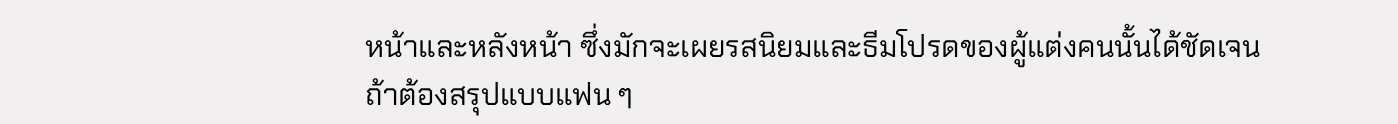หน้าและหลังหน้า ซึ่งมักจะเผยรสนิยมและธีมโปรดของผู้แต่งคนนั้นได้ชัดเจน
ถ้าต้องสรุปแบบแฟน ๆ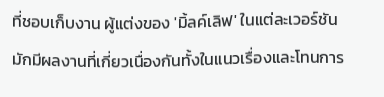ที่ชอบเก็บงาน ผู้แต่งของ 'มิ้ลค์เลิฟ' ในแต่ละเวอร์ชันมักมีผลงานที่เกี่ยวเนื่องกันทั้งในแนวเรื่องและโทนการ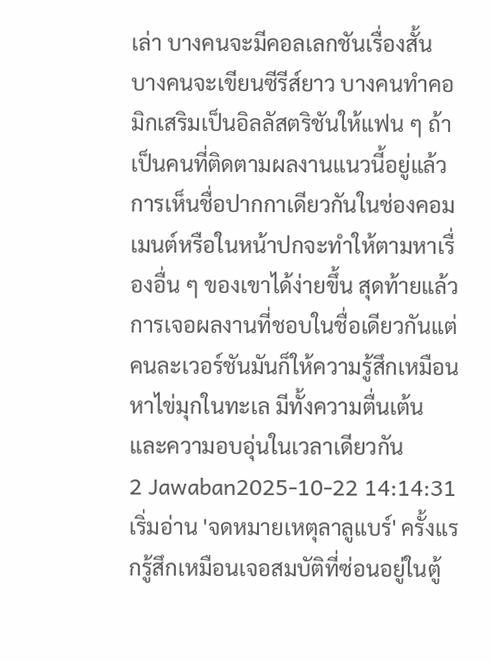เล่า บางคนจะมีคอลเลกชันเรื่องสั้น บางคนจะเขียนซีรีส์ยาว บางคนทำคอมิกเสริมเป็นอิลลัสตริชันให้แฟน ๆ ถ้าเป็นคนที่ติดตามผลงานแนวนี้อยู่แล้ว การเห็นชื่อปากกาเดียวกันในช่องคอมเมนต์หรือในหน้าปกจะทำให้ตามหาเรื่องอื่น ๆ ของเขาได้ง่ายขึ้น สุดท้ายแล้วการเจอผลงานที่ชอบในชื่อเดียวกันแต่คนละเวอร์ชันมันก็ให้ความรู้สึกเหมือนหาไข่มุกในทะเล มีทั้งความตื่นเต้นและความอบอุ่นในเวลาเดียวกัน
2 Jawaban2025-10-22 14:14:31
เริ่มอ่าน 'จดหมายเหตุลาลูแบร์' ครั้งแรกรู้สึกเหมือนเจอสมบัติที่ซ่อนอยู่ในตู้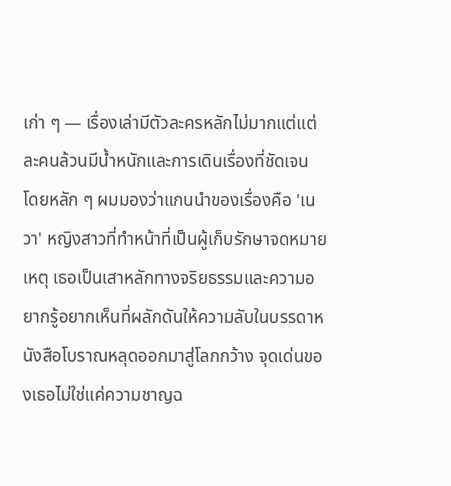เก่า ๆ — เรื่องเล่ามีตัวละครหลักไม่มากแต่แต่ละคนล้วนมีน้ำหนักและการเดินเรื่องที่ชัดเจน โดยหลัก ๆ ผมมองว่าแกนนำของเรื่องคือ 'เนวา' หญิงสาวที่ทำหน้าที่เป็นผู้เก็บรักษาจดหมายเหตุ เธอเป็นเสาหลักทางจริยธรรมและความอยากรู้อยากเห็นที่ผลักดันให้ความลับในบรรดาหนังสือโบราณหลุดออกมาสู่โลกกว้าง จุดเด่นของเธอไม่ใช่แค่ความชาญฉ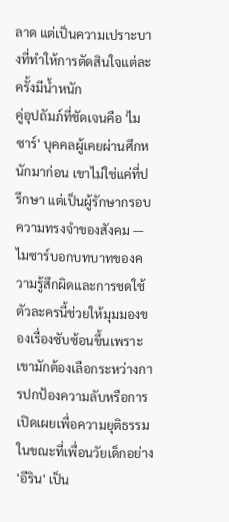ลาด แต่เป็นความเปราะบางที่ทำให้การตัดสินใจแต่ละครั้งมีน้ำหนัก
คู่อุปถัมภ์ที่ชัดเจนคือ 'ไมซาร์' บุคคลผู้เคยผ่านศึกหนักมาก่อน เขาไม่ใช่แค่ที่ปรึกษา แต่เป็นผู้รักษากรอบความทรงจำของสังคม — ไมซาร์บอกบทบาทของความรู้สึกผิดและการชดใช้ ตัวละครนี้ช่วยให้มุมมองของเรื่องซับซ้อนขึ้นเพราะเขามักต้องเลือกระหว่างการปกป้องความลับหรือการเปิดเผยเพื่อความยุติธรรม ในขณะที่เพื่อนวัยเด็กอย่าง 'อีริน' เป็น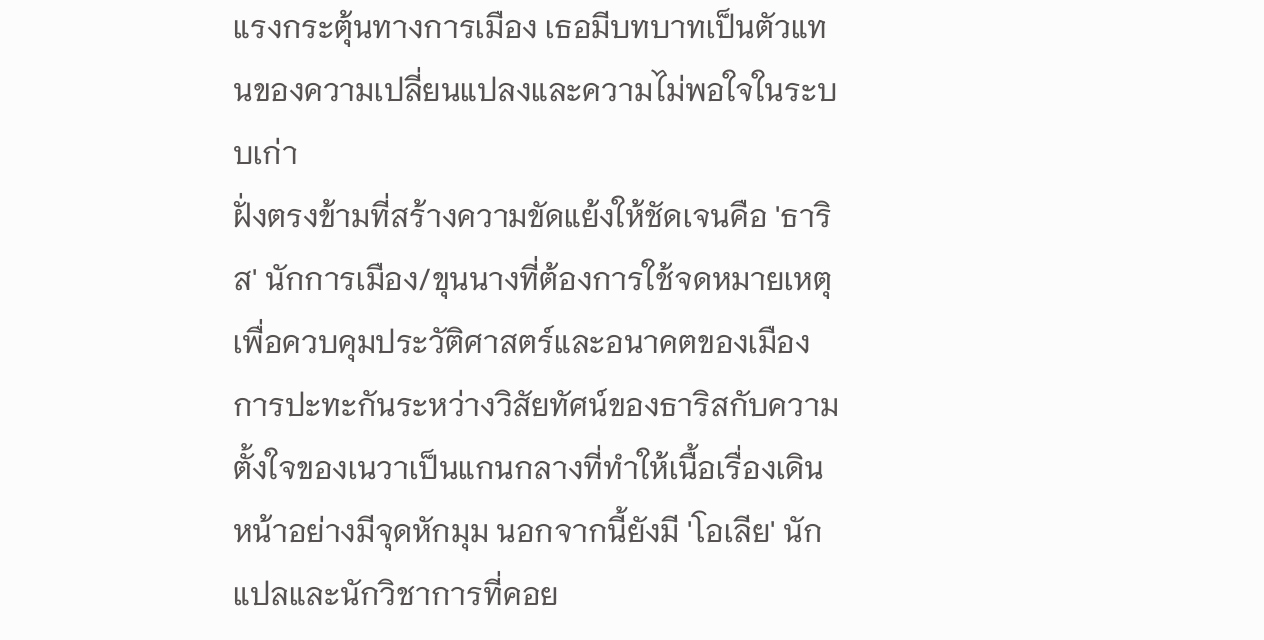แรงกระตุ้นทางการเมือง เธอมีบทบาทเป็นตัวแทนของความเปลี่ยนแปลงและความไม่พอใจในระบบเก่า
ฝั่งตรงข้ามที่สร้างความขัดแย้งให้ชัดเจนคือ 'ธาริส' นักการเมือง/ขุนนางที่ต้องการใช้จดหมายเหตุเพื่อควบคุมประวัติศาสตร์และอนาคตของเมือง การปะทะกันระหว่างวิสัยทัศน์ของธาริสกับความตั้งใจของเนวาเป็นแกนกลางที่ทำให้เนื้อเรื่องเดินหน้าอย่างมีจุดหักมุม นอกจากนี้ยังมี 'โอเลีย' นักแปลและนักวิชาการที่คอย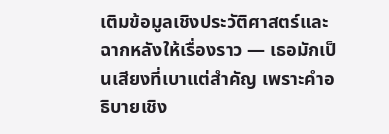เติมข้อมูลเชิงประวัติศาสตร์และฉากหลังให้เรื่องราว — เธอมักเป็นเสียงที่เบาแต่สำคัญ เพราะคำอธิบายเชิง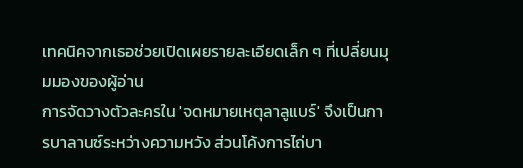เทคนิคจากเธอช่วยเปิดเผยรายละเอียดเล็ก ๆ ที่เปลี่ยนมุมมองของผู้อ่าน
การจัดวางตัวละครใน 'จดหมายเหตุลาลูแบร์' จึงเป็นการบาลานซ์ระหว่างความหวัง ส่วนโค้งการไถ่บา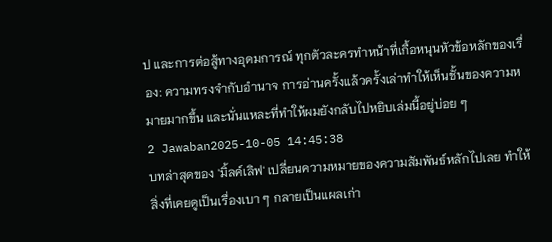ป และการต่อสู้ทางอุดมการณ์ ทุกตัวละครทำหน้าที่เกื้อหนุนหัวข้อหลักของเรื่อง: ความทรงจำกับอำนาจ การอ่านครั้งแล้วครั้งเล่าทำให้เห็นชั้นของความหมายมากขึ้น และนั่นแหละที่ทำให้ผมยังกลับไปหยิบเล่มนี้อยู่บ่อย ๆ
2 Jawaban2025-10-05 14:45:38
บทล่าสุดของ 'มิ้ลค์เลิฟ' เปลี่ยนความหมายของความสัมพันธ์หลักไปเลย ทำให้สิ่งที่เคยดูเป็นเรื่องเบา ๆ กลายเป็นแผลเก่า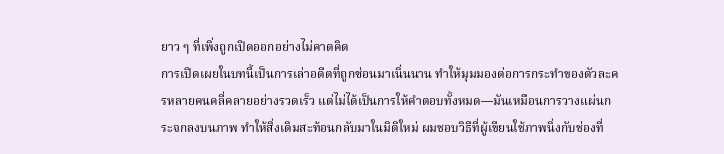ยาว ๆ ที่เพิ่งถูกเปิดออกอย่างไม่คาดคิด
การเปิดเผยในบทนี้เป็นการเล่าอดีตที่ถูกซ่อนมาเนิ่นนาน ทำให้มุมมองต่อการกระทำของตัวละครหลายคนคลี่คลายอย่างรวดเร็ว แต่ไม่ได้เป็นการให้คำตอบทั้งหมด—มันเหมือนการวางแผ่นกระจกลงบนภาพ ทำให้สิ่งเดิมสะท้อนกลับมาในมิติใหม่ ผมชอบวิธีที่ผู้เขียนใช้ภาพนิ่งกับช่องที่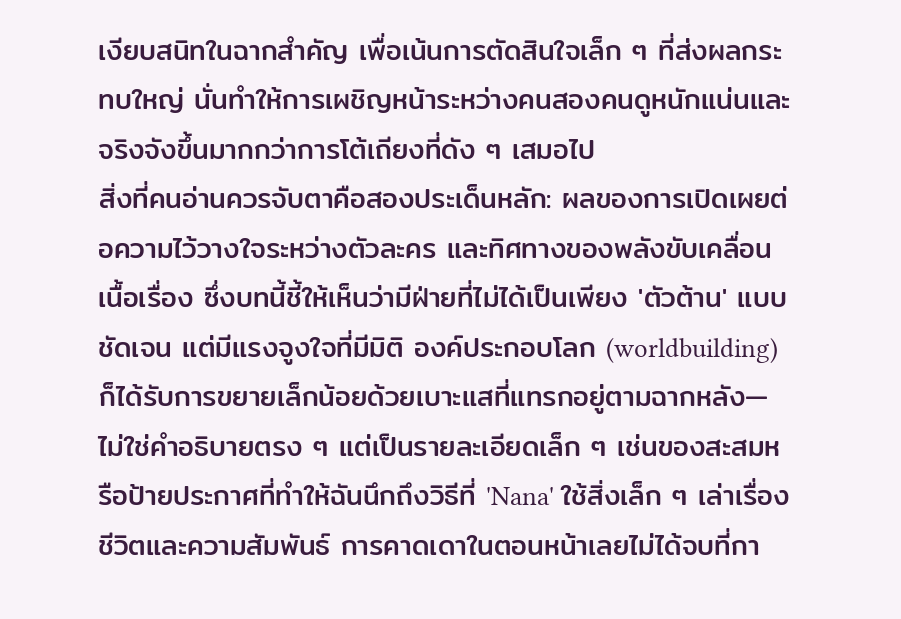เงียบสนิทในฉากสำคัญ เพื่อเน้นการตัดสินใจเล็ก ๆ ที่ส่งผลกระทบใหญ่ นั่นทำให้การเผชิญหน้าระหว่างคนสองคนดูหนักแน่นและจริงจังขึ้นมากกว่าการโต้เถียงที่ดัง ๆ เสมอไป
สิ่งที่คนอ่านควรจับตาคือสองประเด็นหลัก: ผลของการเปิดเผยต่อความไว้วางใจระหว่างตัวละคร และทิศทางของพลังขับเคลื่อนเนื้อเรื่อง ซึ่งบทนี้ชี้ให้เห็นว่ามีฝ่ายที่ไม่ได้เป็นเพียง 'ตัวต้าน' แบบชัดเจน แต่มีแรงจูงใจที่มีมิติ องค์ประกอบโลก (worldbuilding) ก็ได้รับการขยายเล็กน้อยด้วยเบาะแสที่แทรกอยู่ตามฉากหลัง—ไม่ใช่คำอธิบายตรง ๆ แต่เป็นรายละเอียดเล็ก ๆ เช่นของสะสมหรือป้ายประกาศที่ทำให้ฉันนึกถึงวิธีที่ 'Nana' ใช้สิ่งเล็ก ๆ เล่าเรื่องชีวิตและความสัมพันธ์ การคาดเดาในตอนหน้าเลยไม่ได้จบที่กา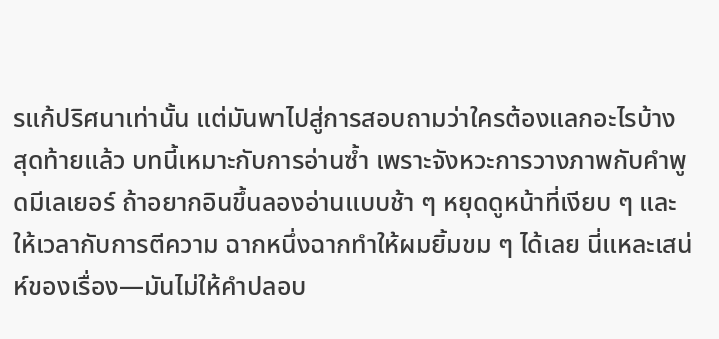รแก้ปริศนาเท่านั้น แต่มันพาไปสู่การสอบถามว่าใครต้องแลกอะไรบ้าง
สุดท้ายแล้ว บทนี้เหมาะกับการอ่านซ้ำ เพราะจังหวะการวางภาพกับคำพูดมีเลเยอร์ ถ้าอยากอินขึ้นลองอ่านแบบช้า ๆ หยุดดูหน้าที่เงียบ ๆ และให้เวลากับการตีความ ฉากหนึ่งฉากทำให้ผมยิ้มขม ๆ ได้เลย นี่แหละเสน่ห์ของเรื่อง—มันไม่ให้คำปลอบ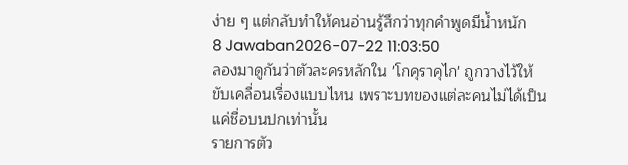ง่าย ๆ แต่กลับทำให้คนอ่านรู้สึกว่าทุกคำพูดมีน้ำหนัก
8 Jawaban2026-07-22 11:03:50
ลองมาดูกันว่าตัวละครหลักใน 'โกคุราคุไก' ถูกวางไว้ให้ขับเคลื่อนเรื่องแบบไหน เพราะบทของแต่ละคนไม่ได้เป็นแค่ชื่อบนปกเท่านั้น
รายการตัว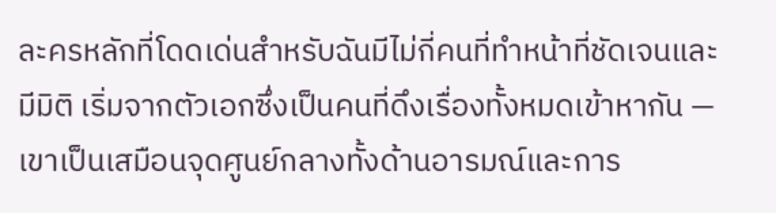ละครหลักที่โดดเด่นสำหรับฉันมีไม่กี่คนที่ทำหน้าที่ชัดเจนและมีมิติ เริ่มจากตัวเอกซึ่งเป็นคนที่ดึงเรื่องทั้งหมดเข้าหากัน — เขาเป็นเสมือนจุดศูนย์กลางทั้งด้านอารมณ์และการ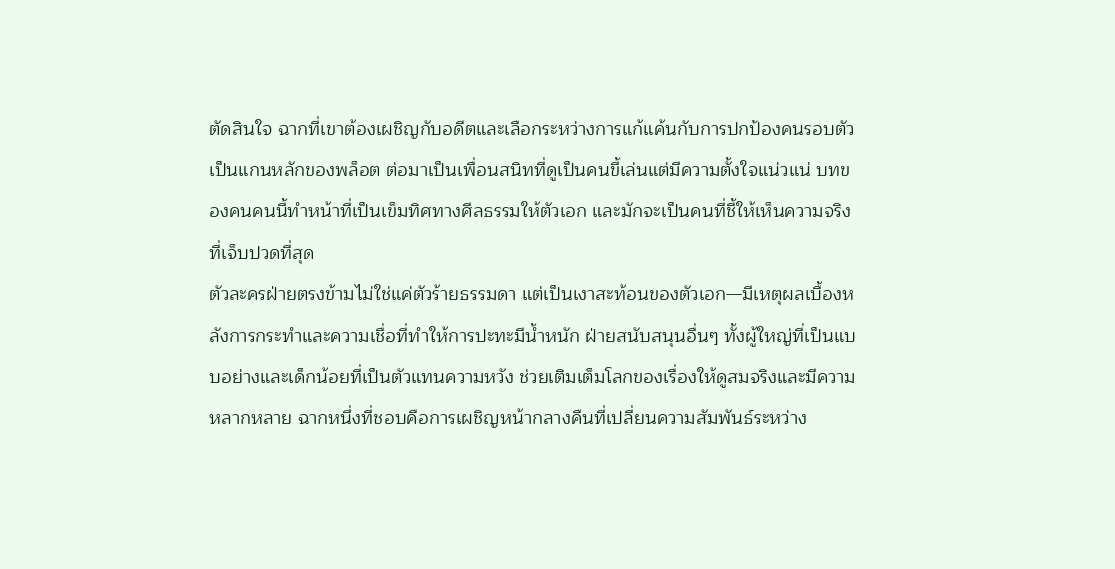ตัดสินใจ ฉากที่เขาต้องเผชิญกับอดีตและเลือกระหว่างการแก้แค้นกับการปกป้องคนรอบตัวเป็นแกนหลักของพล็อต ต่อมาเป็นเพื่อนสนิทที่ดูเป็นคนขี้เล่นแต่มีความตั้งใจแน่วแน่ บทของคนคนนี้ทำหน้าที่เป็นเข็มทิศทางศีลธรรมให้ตัวเอก และมักจะเป็นคนที่ชี้ให้เห็นความจริงที่เจ็บปวดที่สุด
ตัวละครฝ่ายตรงข้ามไม่ใช่แค่ตัวร้ายธรรมดา แต่เป็นเงาสะท้อนของตัวเอก—มีเหตุผลเบื้องหลังการกระทำและความเชื่อที่ทำให้การปะทะมีน้ำหนัก ฝ่ายสนับสนุนอื่นๆ ทั้งผู้ใหญ่ที่เป็นแบบอย่างและเด็กน้อยที่เป็นตัวแทนความหวัง ช่วยเติมเต็มโลกของเรื่องให้ดูสมจริงและมีความหลากหลาย ฉากหนึ่งที่ชอบคือการเผชิญหน้ากลางคืนที่เปลี่ยนความสัมพันธ์ระหว่าง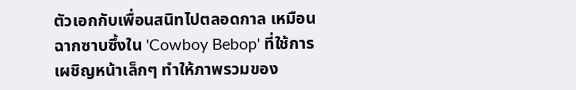ตัวเอกกับเพื่อนสนิทไปตลอดกาล เหมือนฉากซาบซึ้งใน 'Cowboy Bebop' ที่ใช้การเผชิญหน้าเล็กๆ ทำให้ภาพรวมของ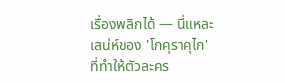เรื่องพลิกได้ — นี่แหละเสน่ห์ของ 'โกคุราคุไก' ที่ทำให้ตัวละคร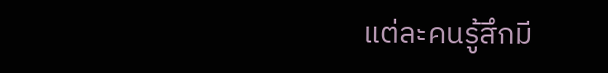แต่ละคนรู้สึกมี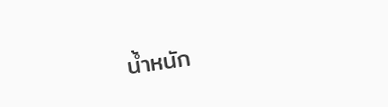น้ำหนัก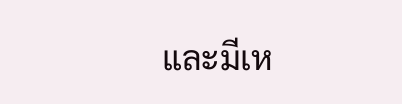และมีเห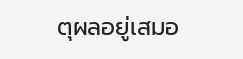ตุผลอยู่เสมอ